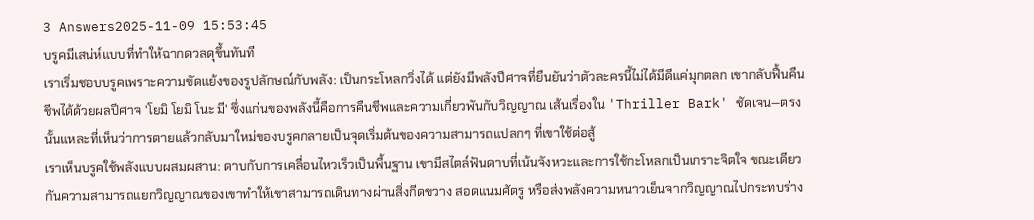3 Answers2025-11-09 15:53:45
บรูคมีเสน่ห์แบบที่ทำให้ฉากดวลดุขึ้นทันที
เราเริ่มชอบบรูคเพราะความขัดแย้งของรูปลักษณ์กับพลัง: เป็นกระโหลกวิ่งได้ แต่ยังมีพลังปีศาจที่ยืนยันว่าตัวละครนี้ไม่ได้มีดีแค่มุกตลก เขากลับฟื้นคืนชีพได้ด้วยผลปีศาจ 'โยมิ โยมิ โนะ มี' ซึ่งแก่นของพลังนี้คือการคืนชีพและความเกี่ยวพันกับวิญญาณ เส้นเรื่องใน 'Thriller Bark' ชัดเจน—ตรงนั้นแหละที่เห็นว่าการตายแล้วกลับมาใหม่ของบรูคกลายเป็นจุดเริ่มต้นของความสามารถแปลกๆ ที่เขาใช้ต่อสู้
เราเห็นบรูคใช้พลังแบบผสมผสาน: ดาบกับการเคลื่อนไหวเร็วเป็นพื้นฐาน เขามีสไตล์ฟันดาบที่เน้นจังหวะและการใช้กะโหลกเป็นเกราะจิตใจ ขณะเดียวกันความสามารถแยกวิญญาณของเขาทำให้เขาสามารถเดินทางผ่านสิ่งกีดขวาง สอดแนมศัตรู หรือส่งพลังความหนาวเย็นจากวิญญาณไปกระทบร่าง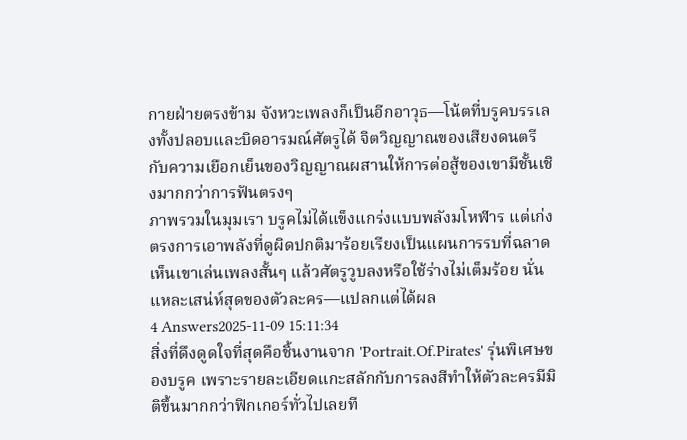กายฝ่ายตรงข้าม จังหวะเพลงก็เป็นอีกอาวุธ—โน้ตที่บรูคบรรเลงทั้งปลอบและบิดอารมณ์ศัตรูได้ จิตวิญญาณของเสียงดนตรีกับความเยือกเย็นของวิญญาณผสานให้การต่อสู้ของเขามีชั้นเชิงมากกว่าการฟันตรงๆ
ภาพรวมในมุมเรา บรูคไม่ได้แข็งแกร่งแบบพลังมโหฬาร แต่เก่งตรงการเอาพลังที่ดูผิดปกติมาร้อยเรียงเป็นแผนการรบที่ฉลาด เห็นเขาเล่นเพลงสั้นๆ แล้วศัตรูวูบลงหรือใช้ร่างไม่เต็มร้อย นั่นแหละเสน่ห์สุดของตัวละคร—แปลกแต่ได้ผล
4 Answers2025-11-09 15:11:34
สิ่งที่ดึงดูดใจที่สุดคือชิ้นงานจาก 'Portrait.Of.Pirates' รุ่นพิเศษของบรูค เพราะรายละเอียดแกะสลักกับการลงสีทำให้ตัวละครมีมิติขึ้นมากกว่าฟิกเกอร์ทั่วไปเลยที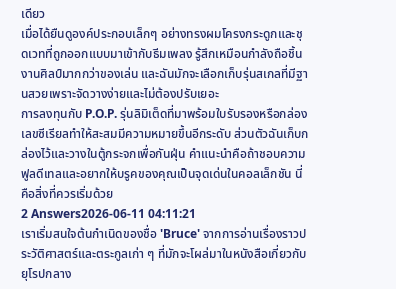เดียว
เมื่อได้ยืนดูองค์ประกอบเล็กๆ อย่างทรงผมโครงกระดูกและชุดเวทที่ถูกออกแบบมาเข้ากับธีมเพลง รู้สึกเหมือนกำลังถือชิ้นงานศิลป์มากกว่าของเล่น และฉันมักจะเลือกเก็บรุ่นสเกลที่มีฐานสวยเพราะจัดวางง่ายและไม่ต้องปรับเยอะ
การลงทุนกับ P.O.P. รุ่นลิมิเต็ดที่มาพร้อมใบรับรองหรือกล่องเลขซีเรียลทำให้สะสมมีความหมายขึ้นอีกระดับ ส่วนตัวฉันเก็บกล่องไว้และวางในตู้กระจกเพื่อกันฝุ่น คำแนะนำคือถ้าชอบความฟูลดีเทลและอยากให้บรูคของคุณเป็นจุดเด่นในคอลเล็กชัน นี่คือสิ่งที่ควรเริ่มด้วย
2 Answers2026-06-11 04:11:21
เราเริ่มสนใจต้นกำเนิดของชื่อ 'Bruce' จากการอ่านเรื่องราวประวัติศาสตร์และตระกูลเก่า ๆ ที่มักจะโผล่มาในหนังสือเกี่ยวกับยุโรปกลาง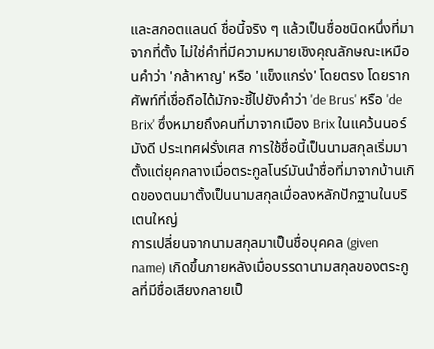และสกอตแลนด์ ชื่อนี้จริง ๆ แล้วเป็นชื่อชนิดหนึ่งที่มาจากที่ตั้ง ไม่ใช่คำที่มีความหมายเชิงคุณลักษณะเหมือนคำว่า 'กล้าหาญ' หรือ 'แข็งแกร่ง' โดยตรง โดยรากศัพท์ที่เชื่อถือได้มักจะชี้ไปยังคำว่า 'de Brus' หรือ 'de Brix' ซึ่งหมายถึงคนที่มาจากเมือง Brix ในแคว้นนอร์มังดี ประเทศฝรั่งเศส การใช้ชื่อนี้เป็นนามสกุลเริ่มมาตั้งแต่ยุคกลางเมื่อตระกูลโนร์มันนำชื่อที่มาจากบ้านเกิดของตนมาตั้งเป็นนามสกุลเมื่อลงหลักปักฐานในบริเตนใหญ่
การเปลี่ยนจากนามสกุลมาเป็นชื่อบุคคล (given name) เกิดขึ้นภายหลังเมื่อบรรดานามสกุลของตระกูลที่มีชื่อเสียงกลายเป็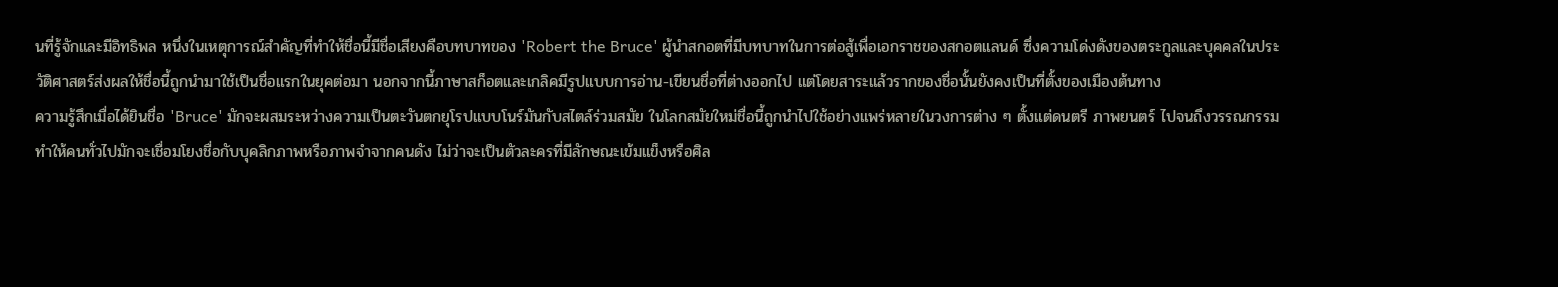นที่รู้จักและมีอิทธิพล หนึ่งในเหตุการณ์สำคัญที่ทำให้ชื่อนี้มีชื่อเสียงคือบทบาทของ 'Robert the Bruce' ผู้นำสกอตที่มีบทบาทในการต่อสู้เพื่อเอกราชของสกอตแลนด์ ซึ่งความโด่งดังของตระกูลและบุคคลในประวัติศาสตร์ส่งผลให้ชื่อนี้ถูกนำมาใช้เป็นชื่อแรกในยุคต่อมา นอกจากนี้ภาษาสก็อตและเกลิคมีรูปแบบการอ่าน-เขียนชื่อที่ต่างออกไป แต่โดยสาระแล้วรากของชื่อนั้นยังคงเป็นที่ตั้งของเมืองต้นทาง
ความรู้สึกเมื่อได้ยินชื่อ 'Bruce' มักจะผสมระหว่างความเป็นตะวันตกยุโรปแบบโนร์มันกับสไตล์ร่วมสมัย ในโลกสมัยใหม่ชื่อนี้ถูกนำไปใช้อย่างแพร่หลายในวงการต่าง ๆ ตั้งแต่ดนตรี ภาพยนตร์ ไปจนถึงวรรณกรรม ทำให้คนทั่วไปมักจะเชื่อมโยงชื่อกับบุคลิกภาพหรือภาพจำจากคนดัง ไม่ว่าจะเป็นตัวละครที่มีลักษณะเข้มแข็งหรือศิล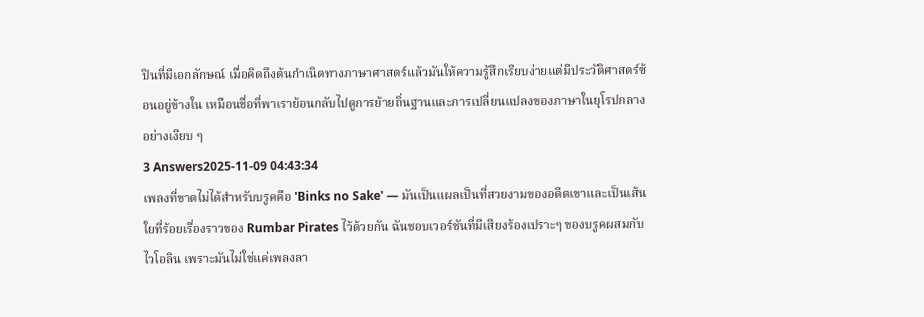ปินที่มีเอกลักษณ์ เมื่อคิดถึงต้นกำเนิดทางภาษาศาสตร์แล้วมันให้ความรู้สึกเรียบง่ายแต่มีประวัติศาสตร์ซ้อนอยู่ข้างใน เหมือนชื่อที่พาเราย้อนกลับไปดูการย้ายถิ่นฐานและการเปลี่ยนแปลงของภาษาในยุโรปกลางอย่างเงียบ ๆ
3 Answers2025-11-09 04:43:34
เพลงที่ขาดไม่ได้สำหรับบรูคคือ 'Binks no Sake' — มันเป็นแผลเป็นที่สวยงามของอดีตเขาและเป็นเส้นใยที่ร้อยเรื่องราวของ Rumbar Pirates ไว้ด้วยกัน ฉันชอบเวอร์ชันที่มีเสียงร้องเปราะๆ ของบรูคผสมกับไวโอลิน เพราะมันไม่ใช่แค่เพลงลา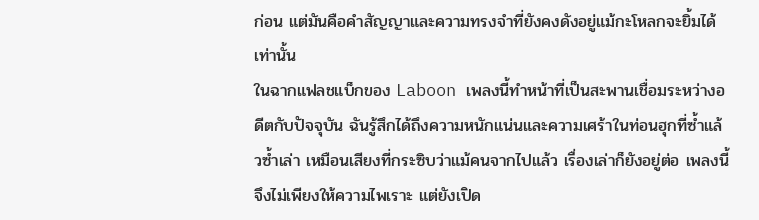ก่อน แต่มันคือคำสัญญาและความทรงจำที่ยังคงดังอยู่แม้กะโหลกจะยิ้มได้เท่านั้น
ในฉากแฟลชแบ็กของ Laboon เพลงนี้ทำหน้าที่เป็นสะพานเชื่อมระหว่างอดีตกับปัจจุบัน ฉันรู้สึกได้ถึงความหนักแน่นและความเศร้าในท่อนฮุกที่ซ้ำแล้วซ้ำเล่า เหมือนเสียงที่กระซิบว่าแม้คนจากไปแล้ว เรื่องเล่าก็ยังอยู่ต่อ เพลงนี้จึงไม่เพียงให้ความไพเราะ แต่ยังเปิด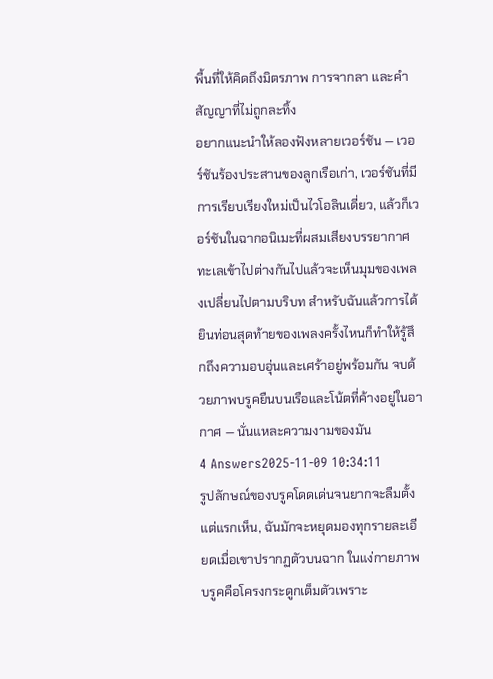พื้นที่ให้คิดถึงมิตรภาพ การจากลา และคำสัญญาที่ไม่ถูกละทิ้ง
อยากแนะนำให้ลองฟังหลายเวอร์ชัน — เวอร์ชันร้องประสานของลูกเรือเก่า, เวอร์ชันที่มีการเรียบเรียงใหม่เป็นไวโอลินเดี่ยว, แล้วก็เวอร์ชันในฉากอนิเมะที่ผสมเสียงบรรยากาศทะเลเข้าไปต่างกันไปแล้วจะเห็นมุมของเพลงเปลี่ยนไปตามบริบท สำหรับฉันแล้วการได้ยินท่อนสุดท้ายของเพลงครั้งไหนก็ทำให้รู้สึกถึงความอบอุ่นและเศร้าอยู่พร้อมกัน จบด้วยภาพบรูคยืนบนเรือและโน้ตที่ค้างอยู่ในอากาศ — นั่นแหละความงามของมัน
4 Answers2025-11-09 10:34:11
รูปลักษณ์ของบรูคโดดเด่นจนยากจะลืมตั้งแต่แรกเห็น, ฉันมักจะหยุดมองทุกรายละเอียดเมื่อเขาปรากฏตัวบนฉาก ในแง่กายภาพ บรูคคือโครงกระดูกเต็มตัวเพราะ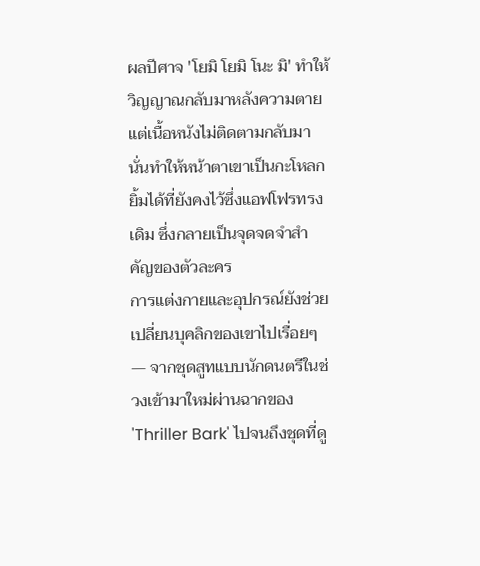ผลปีศาจ 'โยมิ โยมิ โนะ มิ' ทำให้วิญญาณกลับมาหลังความตาย แต่เนื้อหนังไม่ติดตามกลับมา นั่นทำให้หน้าตาเขาเป็นกะโหลกยิ้มได้ที่ยังคงไว้ซึ่งแอฟโฟรทรงเดิม ซึ่งกลายเป็นจุดจดจำสำคัญของตัวละคร
การแต่งกายและอุปกรณ์ยังช่วยเปลี่ยนบุคลิกของเขาไปเรื่อยๆ — จากชุดสูทแบบนักดนตรีในช่วงเข้ามาใหม่ผ่านฉากของ 'Thriller Bark' ไปจนถึงชุดที่ดู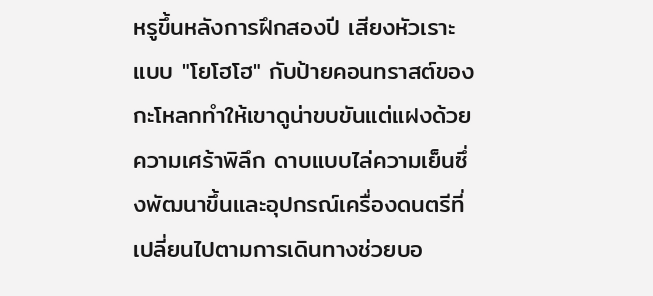หรูขึ้นหลังการฝึกสองปี เสียงหัวเราะแบบ "โยโฮโฮ" กับป้ายคอนทราสต์ของกะโหลกทำให้เขาดูน่าขบขันแต่แฝงด้วยความเศร้าพิลึก ดาบแบบไล่ความเย็นซึ่งพัฒนาขึ้นและอุปกรณ์เครื่องดนตรีที่เปลี่ยนไปตามการเดินทางช่วยบอ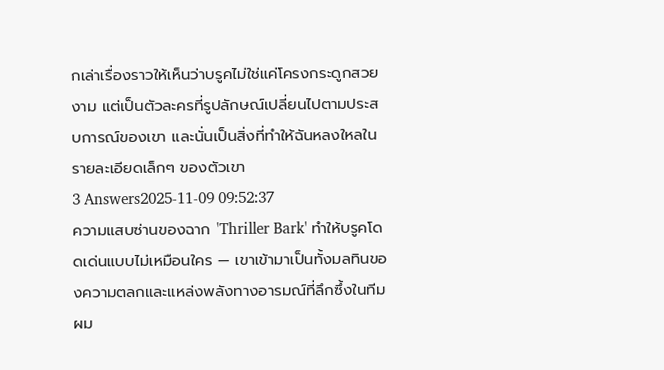กเล่าเรื่องราวให้เห็นว่าบรูคไม่ใช่แค่โครงกระดูกสวยงาม แต่เป็นตัวละครที่รูปลักษณ์เปลี่ยนไปตามประสบการณ์ของเขา และนั่นเป็นสิ่งที่ทำให้ฉันหลงใหลในรายละเอียดเล็กๆ ของตัวเขา
3 Answers2025-11-09 09:52:37
ความแสบซ่านของฉาก 'Thriller Bark' ทำให้บรูคโดดเด่นแบบไม่เหมือนใคร — เขาเข้ามาเป็นทั้งมลทินของความตลกและแหล่งพลังทางอารมณ์ที่ลึกซึ้งในทีม
ผม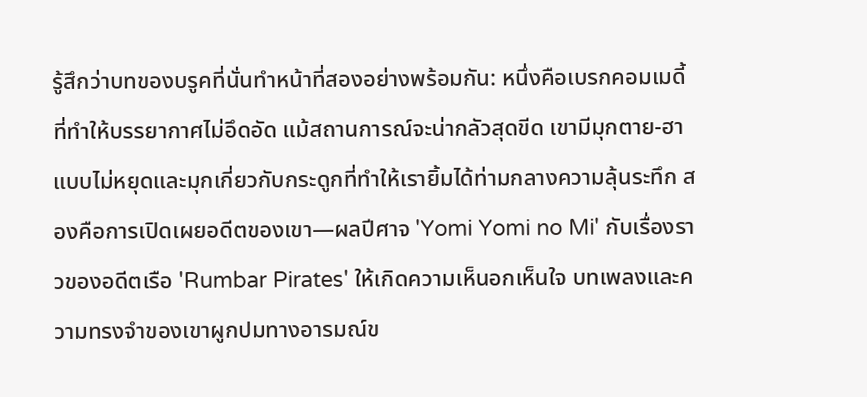รู้สึกว่าบทของบรูคที่นั่นทำหน้าที่สองอย่างพร้อมกัน: หนึ่งคือเบรกคอมเมดี้ที่ทำให้บรรยากาศไม่อึดอัด แม้สถานการณ์จะน่ากลัวสุดขีด เขามีมุกตาย-ฮาแบบไม่หยุดและมุกเกี่ยวกับกระดูกที่ทำให้เรายิ้มได้ท่ามกลางความลุ้นระทึก สองคือการเปิดเผยอดีตของเขา—ผลปีศาจ 'Yomi Yomi no Mi' กับเรื่องราวของอดีตเรือ 'Rumbar Pirates' ให้เกิดความเห็นอกเห็นใจ บทเพลงและความทรงจำของเขาผูกปมทางอารมณ์ข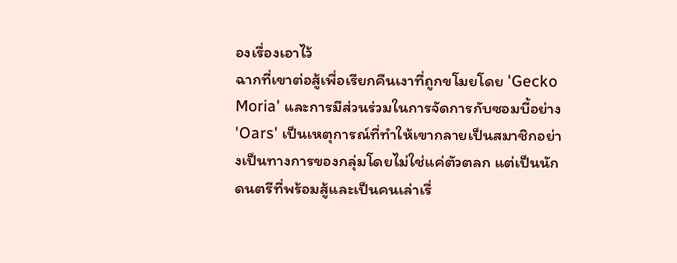องเรื่องเอาไว้
ฉากที่เขาต่อสู้เพื่อเรียกคืนเงาที่ถูกขโมยโดย 'Gecko Moria' และการมีส่วนร่วมในการจัดการกับซอมบี้อย่าง 'Oars' เป็นเหตุการณ์ที่ทำให้เขากลายเป็นสมาชิกอย่างเป็นทางการของกลุ่มโดยไม่ใช่แค่ตัวตลก แต่เป็นนักดนตรีที่พร้อมสู้และเป็นคนเล่าเรื่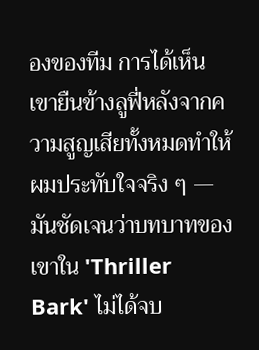องของทีม การได้เห็นเขายืนข้างลูฟี่หลังจากความสูญเสียทั้งหมดทำให้ผมประทับใจจริง ๆ — มันชัดเจนว่าบทบาทของเขาใน 'Thriller Bark' ไม่ได้จบ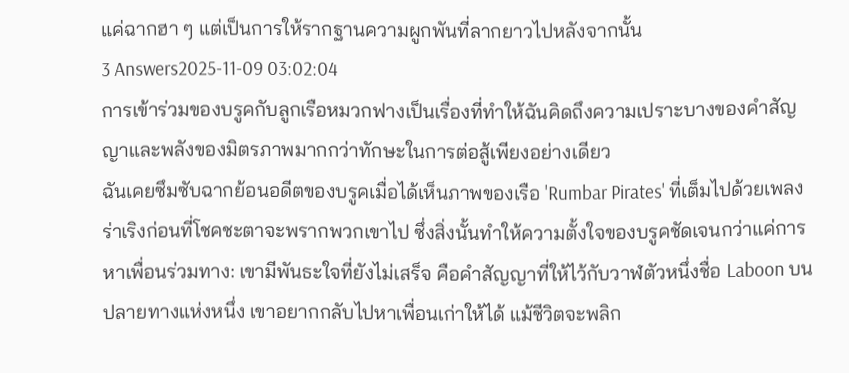แค่ฉากฮา ๆ แต่เป็นการให้รากฐานความผูกพันที่ลากยาวไปหลังจากนั้น
3 Answers2025-11-09 03:02:04
การเข้าร่วมของบรูคกับลูกเรือหมวกฟางเป็นเรื่องที่ทำให้ฉันคิดถึงความเปราะบางของคำสัญญาและพลังของมิตรภาพมากกว่าทักษะในการต่อสู้เพียงอย่างเดียว
ฉันเคยซึมซับฉากย้อนอดีตของบรูคเมื่อได้เห็นภาพของเรือ 'Rumbar Pirates' ที่เต็มไปด้วยเพลงร่าเริงก่อนที่โชคชะตาจะพรากพวกเขาไป ซึ่งสิ่งนั้นทำให้ความตั้งใจของบรูคชัดเจนกว่าแค่การหาเพื่อนร่วมทาง: เขามีพันธะใจที่ยังไม่เสร็จ คือคำสัญญาที่ให้ไว้กับวาฬตัวหนึ่งชื่อ Laboon บนปลายทางแห่งหนึ่ง เขาอยากกลับไปหาเพื่อนเก่าให้ได้ แม้ชีวิตจะพลิก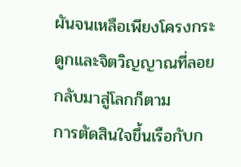ผันจนเหลือเพียงโครงกระดูกและจิตวิญญาณที่ลอยกลับมาสู่โลกก็ตาม
การตัดสินใจขึ้นเรือกับก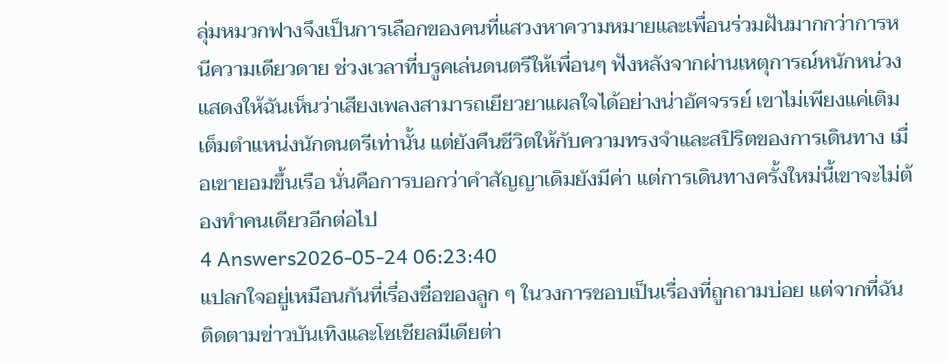ลุ่มหมวกฟางจึงเป็นการเลือกของคนที่แสวงหาความหมายและเพื่อนร่วมฝันมากกว่าการหนีความเดียวดาย ช่วงเวลาที่บรูคเล่นดนตรีให้เพื่อนๆ ฟังหลังจากผ่านเหตุการณ์หนักหน่วง แสดงให้ฉันเห็นว่าเสียงเพลงสามารถเยียวยาแผลใจได้อย่างน่าอัศจรรย์ เขาไม่เพียงแค่เติมเต็มตำแหน่งนักดนตรีเท่านั้น แต่ยังคืนชีวิตให้กับความทรงจำและสปิริตของการเดินทาง เมื่อเขายอมขึ้นเรือ นั่นคือการบอกว่าคำสัญญาเดิมยังมีค่า แต่การเดินทางครั้งใหม่นี้เขาจะไม่ต้องทำคนเดียวอีกต่อไป
4 Answers2026-05-24 06:23:40
แปลกใจอยู่เหมือนกันที่เรื่องชื่อของลูก ๆ ในวงการชอบเป็นเรื่องที่ถูกถามบ่อย แต่จากที่ฉันติดตามข่าวบันเทิงและโซเชียลมีเดียต่า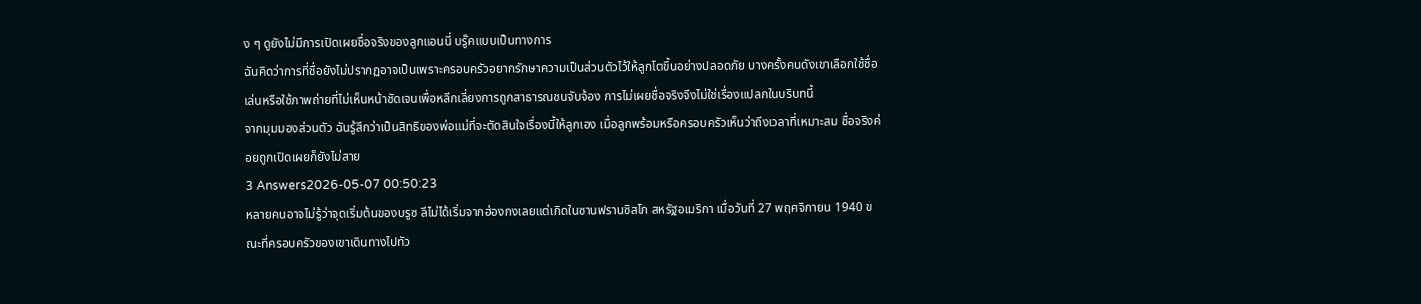ง ๆ ดูยังไม่มีการเปิดเผยชื่อจริงของลูกแอนนี่ บรู๊คแบบเป็นทางการ
ฉันคิดว่าการที่ชื่อยังไม่ปรากฏอาจเป็นเพราะครอบครัวอยากรักษาความเป็นส่วนตัวไว้ให้ลูกโตขึ้นอย่างปลอดภัย บางครั้งคนดังเขาเลือกใช้ชื่อเล่นหรือใช้ภาพถ่ายที่ไม่เห็นหน้าชัดเจนเพื่อหลีกเลี่ยงการถูกสาธารณชนจับจ้อง การไม่เผยชื่อจริงจึงไม่ใช่เรื่องแปลกในบริบทนี้
จากมุมมองส่วนตัว ฉันรู้สึกว่าเป็นสิทธิของพ่อแม่ที่จะตัดสินใจเรื่องนี้ให้ลูกเอง เมื่อลูกพร้อมหรือครอบครัวเห็นว่าถึงเวลาที่เหมาะสม ชื่อจริงค่อยถูกเปิดเผยก็ยังไม่สาย
3 Answers2026-05-07 00:50:23
หลายคนอาจไม่รู้ว่าจุดเริ่มต้นของบรูซ ลีไม่ได้เริ่มจากฮ่องกงเลยแต่เกิดในซานฟรานซิสโก สหรัฐอเมริกา เมื่อวันที่ 27 พฤศจิกายน 1940 ขณะที่ครอบครัวของเขาเดินทางไปทัว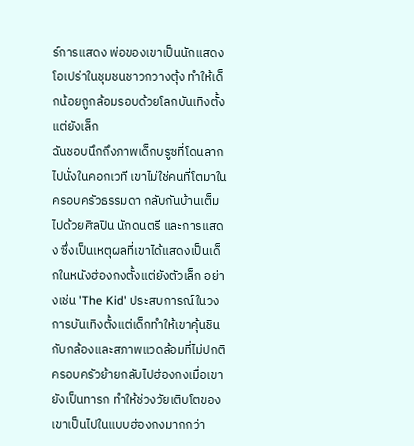ร์การแสดง พ่อของเขาเป็นนักแสดงโอเปร่าในชุมชนชาวกวางตุ้ง ทำให้เด็กน้อยถูกล้อมรอบด้วยโลกบันเทิงตั้งแต่ยังเล็ก
ฉันชอบนึกถึงภาพเด็กบรูซที่โดนลากไปนั่งในคอกเวที เขาไม่ใช่คนที่โตมาในครอบครัวธรรมดา กลับกันบ้านเต็มไปด้วยศิลปิน นักดนตรี และการแสดง ซึ่งเป็นเหตุผลที่เขาได้แสดงเป็นเด็กในหนังฮ่องกงตั้งแต่ยังตัวเล็ก อย่างเช่น 'The Kid' ประสบการณ์ในวงการบันเทิงตั้งแต่เด็กทำให้เขาคุ้นชินกับกล้องและสภาพแวดล้อมที่ไม่ปกติ
ครอบครัวย้ายกลับไปฮ่องกงเมื่อเขายังเป็นทารก ทำให้ช่วงวัยเติบโตของเขาเป็นไปในแบบฮ่องกงมากกว่า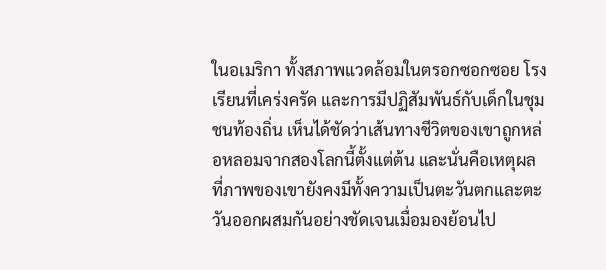ในอเมริกา ทั้งสภาพแวดล้อมในตรอกซอกซอย โรงเรียนที่เคร่งครัด และการมีปฏิสัมพันธ์กับเด็กในชุมชนท้องถิ่น เห็นได้ชัดว่าเส้นทางชีวิตของเขาถูกหล่อหลอมจากสองโลกนี้ตั้งแต่ต้น และนั่นคือเหตุผลที่ภาพของเขายังคงมีทั้งความเป็นตะวันตกและตะวันออกผสมกันอย่างชัดเจนเมื่อมองย้อนไป